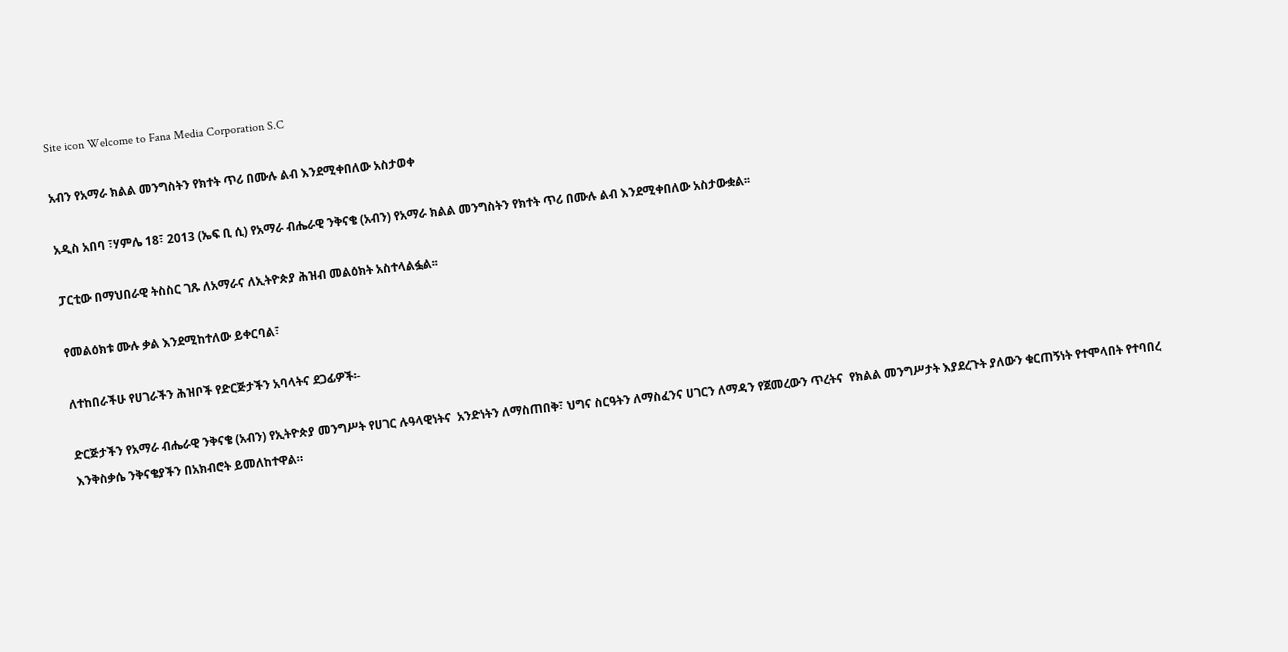Site icon Welcome to Fana Media Corporation S.C

አብን የአማራ ክልል መንግስትን የክተት ጥሪ በሙሉ ልብ እንደሚቀበለው አስታወቀ

አዲስ አበባ ፣ሃምሌ 18፣ 2013 (ኤፍ ቢ ሲ) የአማራ ብሔራዊ ንቅናቄ (አብን) የአማራ ክልል መንግስትን የክተት ጥሪ በሙሉ ልብ እንደሚቀበለው አስታውቋል፡፡

ፓርቲው በማህበራዊ ትስስር ገጹ ለአማራና ለኢትዮጵያ ሕዝብ መልዕክት አስተላልፏል፡፡

የመልዕክቱ ሙሉ ቃል እንደሚከተለው ይቀርባል፣

ለተከበራችሁ የሀገራችን ሕዝቦች የድርጅታችን አባላትና ደጋፊዎች፡-

ድርጅታችን የአማራ ብሔራዊ ንቅናቄ (አብን) የኢትዮጵያ መንግሥት የሀገር ሉዓላዊነትና  አንድነትን ለማስጠበቅ፣ ህግና ስርዓትን ለማስፈንና ሀገርን ለማዳን የጀመረውን ጥረትና  የክልል መንግሥታት እያደረጉት ያለውን ቁርጠኝነት የተሞላበት የተባበረ እንቅስቃሴ ንቅናቄያችን በአክብሮት ይመለከተዋል።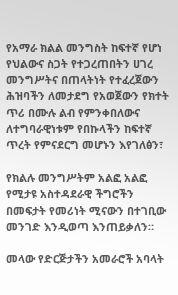የአማራ ክልል መንግስት ከፍተኛ የሆነ የህልውና ስጋት የተጋረጠበትን ሀገረ መንግሥትና በጠላትነት የተፈረጀውን ሕዝባችን ለመታደግ የአወጀውን የክተት ጥሪ በሙሉ ልብ የምንቀበለውና  ለተግባራዊነቱም የበኩላችን ከፍተኛ ጥረት የምናደርግ መሆኑን እየገለፅን፣

የክልሉ መንግሥትም አልፎ አልፎ የሚታዩ አስተዳደራዊ ችግሮችን በመፍታት የመሪነት ሚናውን በተገቢው መንገድ እንዲወጣ እንጠይቃለን።

መላው የድርጅታችን አመራሮች አባላት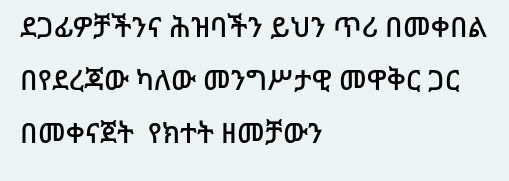ደጋፊዎቻችንና ሕዝባችን ይህን ጥሪ በመቀበል በየደረጃው ካለው መንግሥታዊ መዋቅር ጋር በመቀናጀት  የክተት ዘመቻውን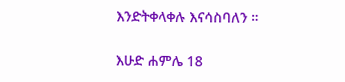እንድትቀላቀሉ እናሳስባለን ።

እሁድ ሐምሌ 18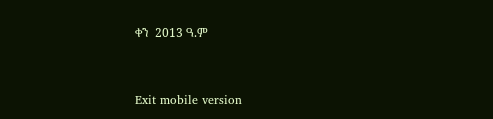ቀን  2013 ዓ.ም



Exit mobile version